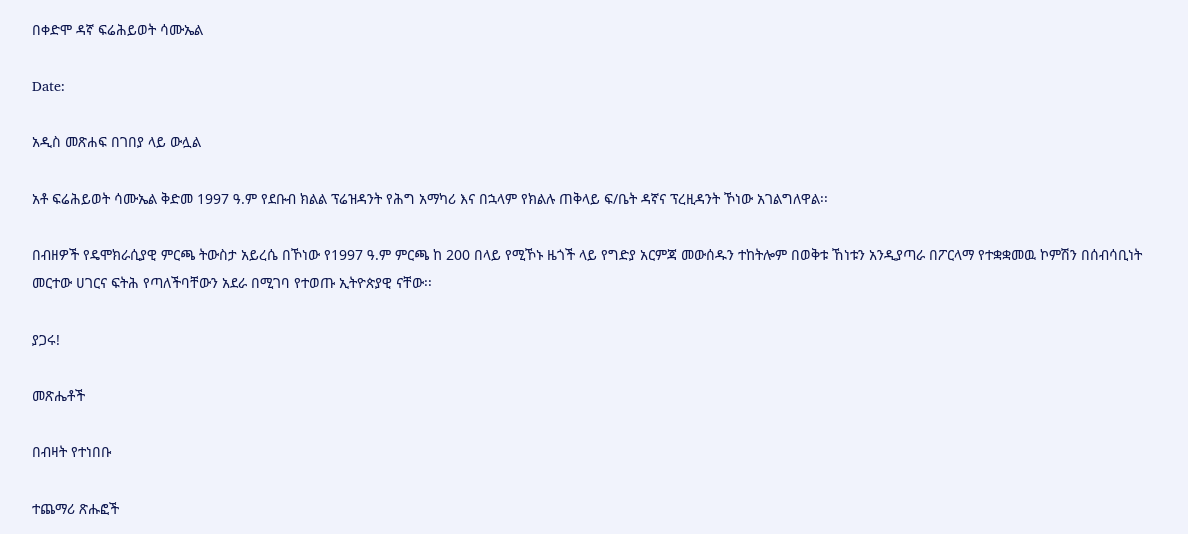በቀድሞ ዳኛ ፍሬሕይወት ሳሙኤል

Date:

አዲስ መጽሐፍ በገበያ ላይ ውሏል

አቶ ፍሬሕይወት ሳሙኤል ቅድመ 1997 ዓ.ም የደቡብ ክልል ፕሬዝዳንት የሕግ አማካሪ እና በኋላም የክልሉ ጠቅላይ ፍ/ቤት ዳኛና ፕረዚዳንት ኾነው አገልግለዋል፡፡

በብዘዎች የዴሞክራሲያዊ ምርጫ ትውስታ አይረሴ በኾነው የ1997 ዓ.ም ምርጫ ከ 200 በላይ የሚኾኑ ዜጎች ላይ የግድያ አርምጃ መውሰዱን ተከትሎም በወቅቱ ኸነቱን አንዲያጣራ በፖርላማ የተቋቋመዉ ኮምሽን በሰብሳቢነት መርተው ሀገርና ፍትሕ የጣለችባቸውን አደራ በሚገባ የተወጡ ኢትዮጵያዊ ናቸው፡፡

ያጋሩ!

መጽሔቶች

በብዛት የተነበቡ

ተጨማሪ ጽሑፎች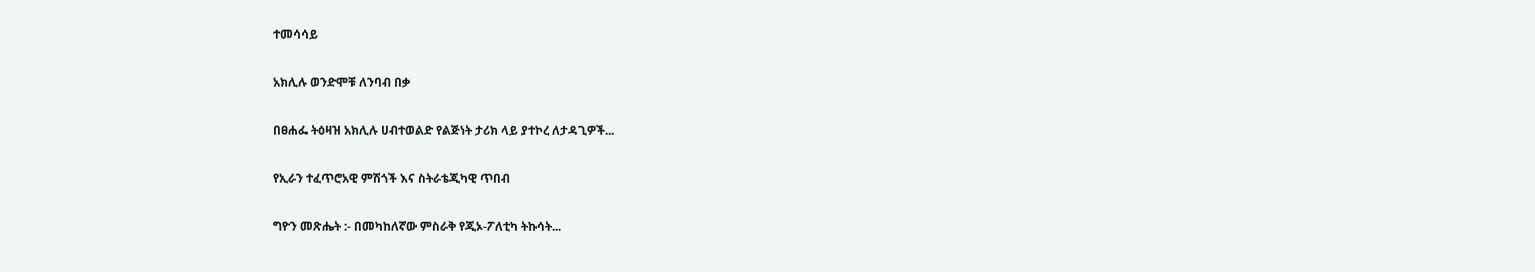ተመሳሳይ

አክሊሉ ወንድሞቹ ለንባብ በቃ

በፀሐፌ ትዕዛዝ አክሊሉ ሀብተወልድ የልጅነት ታሪክ ላይ ያተኮረ ለታዳጊዎች...

የኢራን ተፈጥሮአዊ ምሽጎች እና ስትራቴጂካዊ ጥበብ

ግዮን መጽሔት :- በመካከለኛው ምስራቅ የጂኦ-ፖለቲካ ትኩሳት...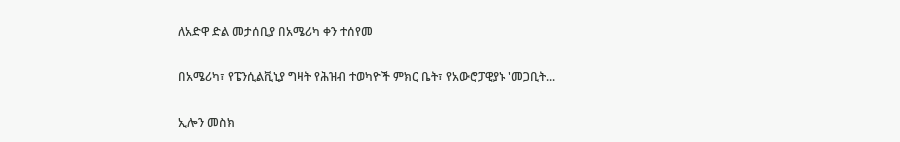ለአድዋ ድል መታሰቢያ በአሜሪካ ቀን ተሰየመ

በአሜሪካ፣ የፔንሲልቪኒያ ግዛት የሕዝብ ተወካዮች ምክር ቤት፣ የአውሮፓዊያኑ 'መጋቢት...

ኢሎን መስክ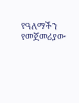የዓለማችን የመጀመሪያው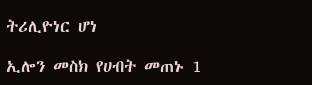ትሪሊዮነር ሆነ

ኢሎን መስክ የሀብት መጠኑ 1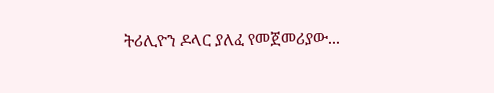ትሪሊዮን ዶላር ያለፈ የመጀመሪያው...